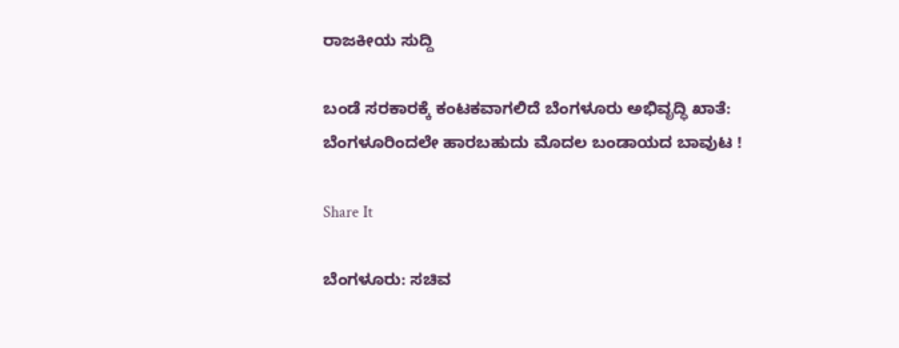ರಾಜಕೀಯ ಸುದ್ದಿ

ಬಂಡೆ ಸರಕಾರಕ್ಕೆ ಕಂಟಕವಾಗಲಿದೆ ಬೆಂಗಳೂರು ಅಭಿವೃದ್ಧಿ ಖಾತೆ: ಬೆಂಗಳೂರಿಂದಲೇ ಹಾರಬಹುದು ಮೊದಲ ಬಂಡಾಯದ ಬಾವುಟ !

Share It

ಬೆಂಗಳೂರು: ಸಚಿವ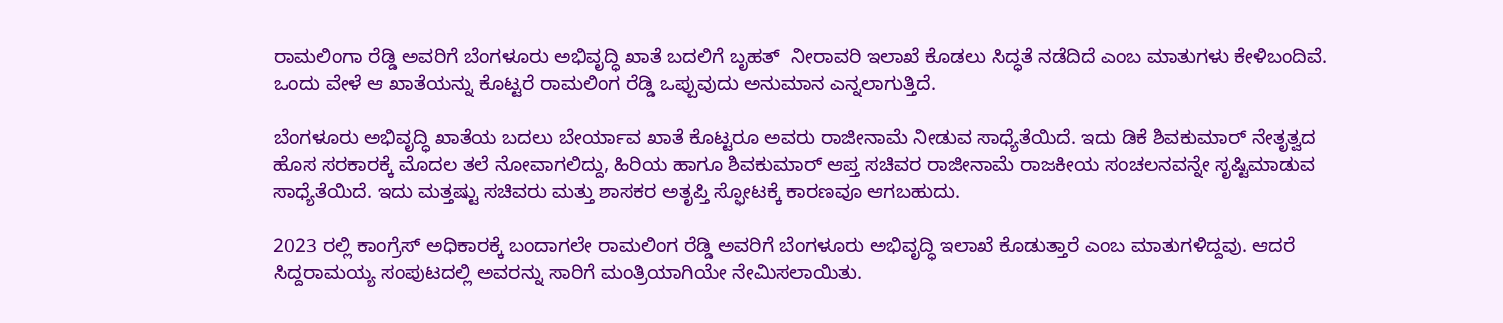ರಾಮಲಿಂಗಾ ರೆಡ್ಡಿ ಅವರಿಗೆ ಬೆಂಗಳೂರು ಅಭಿವೃದ್ಧಿ ಖಾತೆ ಬದಲಿಗೆ ಬೃಹತ್  ನೀರಾವರಿ ಇಲಾಖೆ ಕೊಡಲು ಸಿದ್ಧತೆ ನಡೆದಿದೆ ಎಂಬ ಮಾತುಗಳು ಕೇಳಿಬಂದಿವೆ. ಒಂದು ವೇಳೆ ಆ ಖಾತೆಯನ್ನು ಕೊಟ್ಟರೆ ರಾಮಲಿಂಗ ರೆಡ್ಡಿ ಒಪ್ಪುವುದು ಅನುಮಾನ ಎನ್ನಲಾಗುತ್ತಿದೆ.

ಬೆಂಗಳೂರು ಅಭಿವೃದ್ಧಿ ಖಾತೆಯ ಬದಲು ಬೇರ್ಯಾವ ಖಾತೆ ಕೊಟ್ಟರೂ ಅವರು ರಾಜೀನಾಮೆ ನೀಡುವ ಸಾಧ್ಯೆತೆಯಿದೆ. ಇದು ಡಿಕೆ ಶಿವಕುಮಾರ್ ನೇತೃತ್ವದ ಹೊಸ ಸರಕಾರಕ್ಕೆ ಮೊದಲ ತಲೆ ನೋವಾಗಲಿದ್ದು, ಹಿರಿಯ ಹಾಗೂ ಶಿವಕುಮಾರ್ ಆಪ್ತ ಸಚಿವರ ರಾಜೀನಾಮೆ ರಾಜಕೀಯ ಸಂಚಲನವನ್ನೇ ಸೃಷ್ಟಿಮಾಡುವ ಸಾಧ್ಯೆತೆಯಿದೆ. ಇದು ಮತ್ತಷ್ಟು ಸಚಿವರು ಮತ್ತು ಶಾಸಕರ ಅತೃಪ್ತಿ ಸ್ಫೋಟಕ್ಕೆ ಕಾರಣವೂ ಆಗಬಹುದು.

2023 ರಲ್ಲಿ ಕಾಂಗ್ರೆಸ್ ಅಧಿಕಾರಕ್ಕೆ ಬಂದಾಗಲೇ ರಾಮಲಿಂಗ ರೆಡ್ಡಿ ಅವರಿಗೆ ಬೆಂಗಳೂರು ಅಭಿವೃದ್ಧಿ ಇಲಾಖೆ ಕೊಡುತ್ತಾರೆ ಎಂಬ ಮಾತುಗಳಿದ್ದವು. ಆದರೆ ಸಿದ್ದರಾಮಯ್ಯ ಸಂಪುಟದಲ್ಲಿ ಅವರನ್ನು ಸಾರಿಗೆ ಮಂತ್ರಿಯಾಗಿಯೇ ನೇಮಿಸಲಾಯಿತು.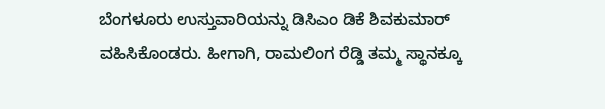ಬೆಂಗಳೂರು ಉಸ್ತುವಾರಿಯನ್ನು ಡಿಸಿಎಂ ಡಿಕೆ ಶಿವಕುಮಾರ್ ವಹಿಸಿಕೊಂಡರು. ಹೀಗಾಗಿ, ರಾಮಲಿಂಗ ರೆಡ್ಡಿ ತಮ್ಮ ಸ್ಥಾನಕ್ಕೂ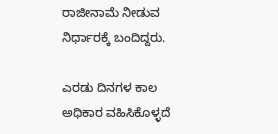ರಾಜೀನಾಮೆ ನೀಡುವ ನಿರ್ಧಾರಕ್ಕೆ ಬಂದಿದ್ದರು.

ಎರಡು ದಿನಗಳ ಕಾಲ ಅಧಿಕಾರ ವಹಿಸಿಕೊಳ್ಳದೆ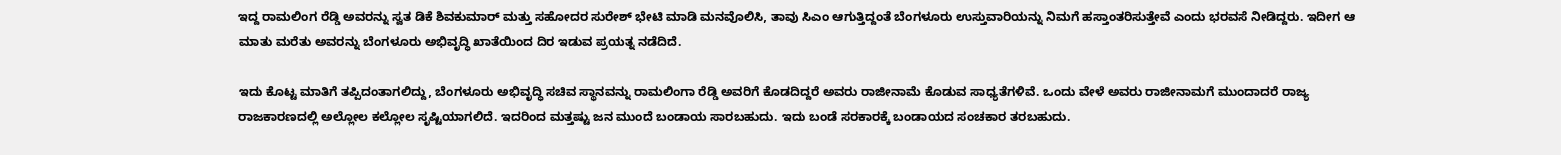ಇದ್ದ ರಾಮಲಿಂಗ ರೆಡ್ಡಿ ಅವರನ್ನು ಸ್ವತ ಡಿಕೆ ಶಿವಕುಮಾರ್ ಮತ್ತು ಸಹೋದರ ಸುರೇಶ್ ಭೇಟಿ ಮಾಡಿ ಮನವೊಲಿಸಿ, ತಾವು ಸಿಎಂ ಆಗುತ್ತಿದ್ದಂತೆ ಬೆಂಗಳೂರು ಉಸ್ತುವಾರಿಯನ್ನು ನಿಮಗೆ ಹಸ್ತಾಂತರಿಸುತ್ತೇವೆ ಎಂದು ಭರವಸೆ ನೀಡಿದ್ದರು. ಇದೀಗ ಆ ಮಾತು ಮರೆತು ಅವರನ್ನು ಬೆಂಗಳೂರು ಅಭಿವೃದ್ಧಿ ಖಾತೆಯಿಂದ ದಿರ ಇಡುವ ಪ್ರಯತ್ನ ನಡೆದಿದೆ.

ಇದು ಕೊಟ್ಟ ಮಾತಿಗೆ ತಪ್ಪಿದಂತಾಗಲಿದ್ದು, ಬೆಂಗಳೂರು ಅಭಿವೃದ್ಧಿ ಸಚಿವ ಸ್ಥಾನವನ್ನು ರಾಮಲಿಂಗಾ ರೆಡ್ಡಿ ಅವರಿಗೆ ಕೊಡದಿದ್ದರೆ ಅವರು ರಾಜೀನಾಮೆ ಕೊಡುವ ಸಾಧ್ಯತೆಗಳಿವೆ. ಒಂದು ವೇಳೆ ಅವರು ರಾಜೀನಾಮಗೆ ಮುಂದಾದರೆ ರಾಜ್ಯ ರಾಜಕಾರಣದಲ್ಲಿ ಅಲ್ಲೋಲ ಕಲ್ಲೋಲ ಸೃಷ್ಟಿಯಾಗಲಿದೆ. ಇದರಿಂದ ಮತ್ತಷ್ಟು ಜನ ಮುಂದೆ ಬಂಡಾಯ ಸಾರಬಹುದು. ಇದು ಬಂಡೆ ಸರಕಾರಕ್ಕೆ ಬಂಡಾಯದ ಸಂಚಕಾರ ತರಬಹುದು.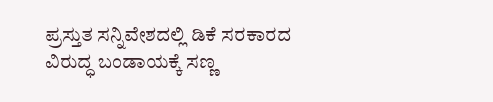ಪ್ರಸ್ತುತ ಸನ್ನಿವೇಶದಲ್ಲಿ ಡಿಕೆ ಸರಕಾರದ ವಿರುದ್ಧ ಬಂಡಾಯಕ್ಕೆ ಸಣ್ಣ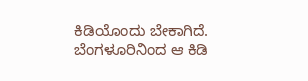ಕಿಡಿಯೊಂದು ಬೇಕಾಗಿದೆ. ಬೆಂಗಳೂರಿನಿಂದ ಆ ಕಿಡಿ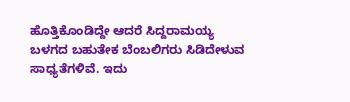ಹೊತ್ತಿಕೊಂಡಿದ್ದೇ ಆದರೆ ಸಿದ್ದರಾಮಯ್ಯ ಬಳಗದ ಬಹುತೇಕ ಬೆಂಬಲಿಗರು ಸಿಡಿದೇಳುವ ಸಾಧ್ಯತೆಗಳಿವೆ. ಇದು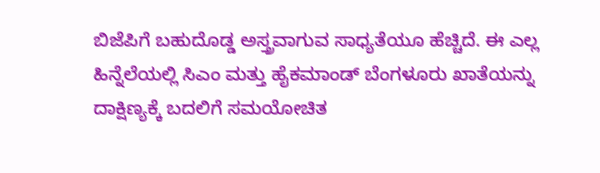ಬಿಜೆಪಿಗೆ ಬಹುದೊಡ್ಡ ಅಸ್ತ್ರವಾಗುವ ಸಾಧ್ಯತೆಯೂ ಹೆಚ್ಚಿದೆ. ಈ ಎಲ್ಲ ಹಿನ್ನೆಲೆಯಲ್ಲಿ ಸಿಎಂ ಮತ್ತು ಹೈಕಮಾಂಡ್ ಬೆಂಗಳೂರು ಖಾತೆಯನ್ನು ದಾಕ್ಷಿಣ್ಯಕ್ಕೆ ಬದಲಿಗೆ ಸಮಯೋಚಿತ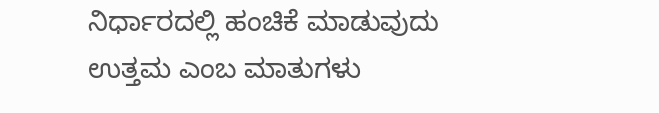ನಿರ್ಧಾರದಲ್ಲಿ ಹಂಚಿಕೆ ಮಾಡುವುದು ಉತ್ತಮ ಎಂಬ ಮಾತುಗಳು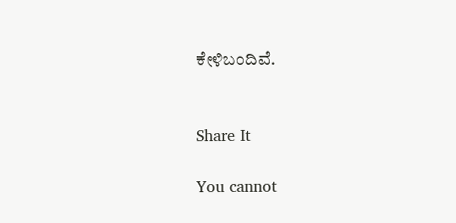ಕೇಳಿಬಂದಿವೆ.


Share It

You cannot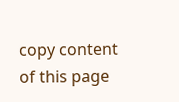copy content of this page